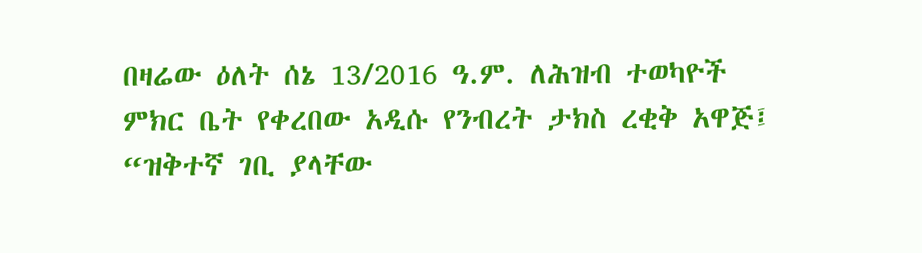በዛሬው ዕለት ሰኔ 13/2016 ዓ.ም. ለሕዝብ ተወካዮች ምክር ቤት የቀረበው አዲሱ የንብረት ታክስ ረቂቅ አዋጅ፤ “ዝቅተኛ ገቢ ያላቸው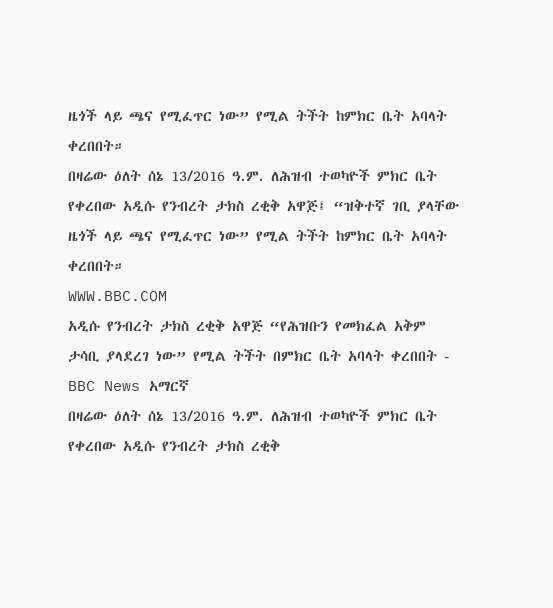ዜጎች ላይ ጫና የሚፈጥር ነው” የሚል ትችት ከምክር ቤት አባላት ቀረበበት።
በዛሬው ዕለት ሰኔ 13/2016 ዓ.ም. ለሕዝብ ተወካዮች ምክር ቤት የቀረበው አዲሱ የንብረት ታክስ ረቂቅ አዋጅ፤ “ዝቅተኛ ገቢ ያላቸው ዜጎች ላይ ጫና የሚፈጥር ነው” የሚል ትችት ከምክር ቤት አባላት ቀረበበት።
WWW.BBC.COM
አዲሱ የንብረት ታክስ ረቂቅ አዋጅ “የሕዝቡን የመክፈል አቅም ታሳቢ ያላደረገ ነው” የሚል ትችት በምክር ቤት አባላት ቀረበበት - BBC News አማርኛ
በዛሬው ዕለት ሰኔ 13/2016 ዓ.ም. ለሕዝብ ተወካዮች ምክር ቤት የቀረበው አዲሱ የንብረት ታክስ ረቂቅ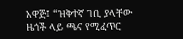አዋጅ፤ “ዝቅተኛ ገቢ ያላቸው ዜጎች ላይ ጫና የሚፈጥር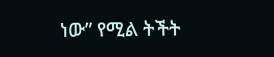ነው” የሚል ትችት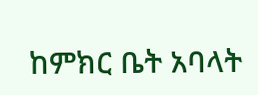ከምክር ቤት አባላት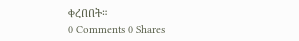ቀረበበት።
0 Comments 0 Shares